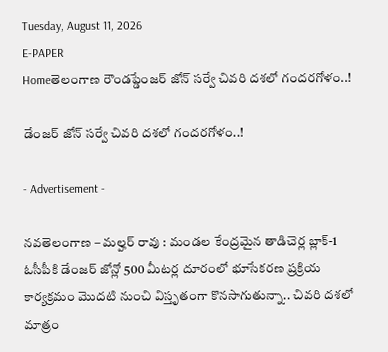Tuesday, August 11, 2026
E-PAPER
Homeతెలంగాణ రౌండప్డేంజర్ జోన్ సర్వే చివరి దశలో గందరగోళం..!

డేంజర్ జోన్ సర్వే చివరి దశలో గందరగోళం..!

- Advertisement -

నవతెలంగాణ – మల్హర్ రావు : మండల కేంద్రమైన తాడిచెర్ల బ్లాక్-1 ఓసీపీకి డేంజర్ జోన్లో 500 మీటర్ల దూరంలో భూసేకరణ ప్రక్రియ కార్యక్రమం మొదటి నుంచి విస్తృతంగా కొనసాగుతున్నా.. చివరి దశలో మాత్రం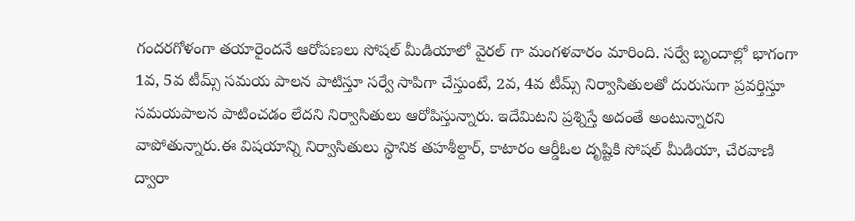గందరగోళంగా తయారైందనే ఆరోపణలు సోషల్ మీడియాలో వైరల్ గా మంగళవారం మారింది. సర్వే బృందాల్లో భాగంగా 1వ, 5వ టీమ్స్ సమయ పాలన పాటిస్తూ సర్వే సాపిగా చేస్తుంటే, 2వ, 4వ టీమ్స్ నిర్వాసితులతో దురుసుగా ప్రవర్తిస్తూ సమయపాలన పాటించడం లేదని నిర్వాసితులు ఆరోపిస్తున్నారు. ఇదేమిటని ప్రశ్నిస్తే అదంతే అంటున్నారని వాపోతున్నారు.ఈ విషయాన్ని నిర్వాసితులు స్థానిక తహశీల్దార్, కాటారం ఆర్డీఓల దృష్టికి సోషల్ మీడియా, చేరవాణి ద్వారా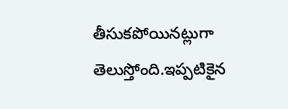తీసుకపోయినట్లుగా తెలుస్తోంది.ఇప్పటికైన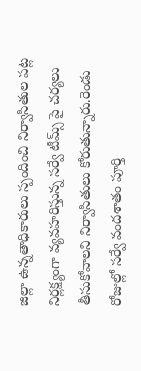జిల్లా ఉన్నతాధికారులు స్పందించి నిర్వాసితుల పట్ల నిర్లక్ష్యంగా వ్యవహరిస్తున్న సర్వే టీమ్స్ పై చర్యలు తీసుకోవాలని నిర్వాసితులు కోరుతున్నారు.రెండు రోజుల్లో సర్వే వందశాతం పూర్తి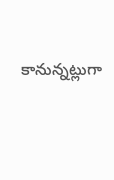కానున్నట్లుగా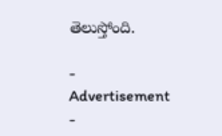తెలుస్తోంది.

- Advertisement -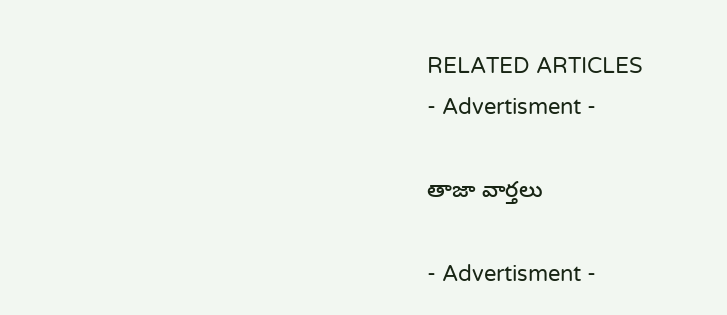RELATED ARTICLES
- Advertisment -

తాజా వార్తలు

- Advertisment -